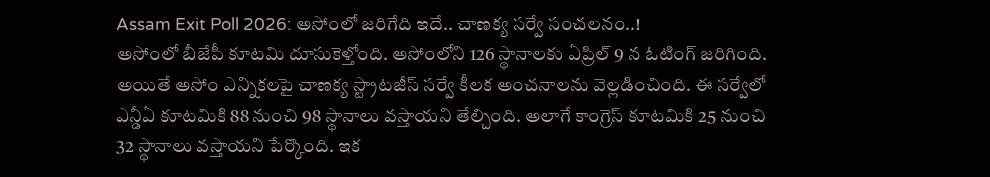Assam Exit Poll 2026: అసోంలో జరిగేది ఇదే.. చాణక్య సర్వే సంచలనం..!
అసోంలో బీజేపీ కూటమి దూసుకెళ్తోంది. అసోంలోని 126 స్థానాలకు ఏప్రిల్ 9 న ఓటింగ్ జరిగింది. అయితే అసోం ఎన్నికలపై చాణక్య స్ట్రాటజీస్ సర్వే కీలక అంచనాలను వెల్లడించింది. ఈ సర్వేలో ఎన్డీఏ కూటమికి 88 నుంచి 98 స్థానాలు వస్తాయని తేల్చింది. అలాగే కాంగ్రెస్ కూటమికి 25 నుంచి 32 స్థానాలు వస్తాయని పేర్కొంది. ఇక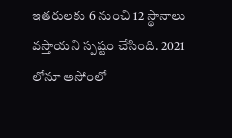ఇతరులకు 6 నుంచి 12 స్థానాలు వస్తాయని స్పష్టం చేసింది. 2021 లోనూ అసోంలో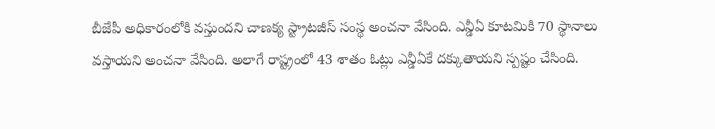బీజేపీ అధికారంలోకి వస్తుందని చాణక్య స్ట్రాటజీస్ సంస్థ అంచనా వేసింది. ఎన్డీఏ కూటమికి 70 స్థానాలు వస్తాయని అంచనా వేసింది. అలాగే రాష్ట్రంలో 43 శాతం ఓట్లు ఎన్డీఏకే దక్కుతాయని స్పష్టం చేసింది.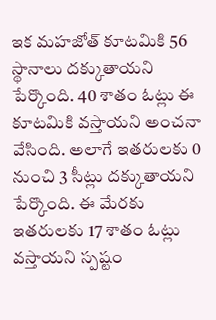ఇక మహజోత్ కూటమికి 56 స్థానాలు దక్కుతాయని పేర్కొంది. 40 శాతం ఓట్లు ఈ కూటమికి వస్తాయని అంచనా వేసింది. అలాగే ఇతరులకు 0 నుంచి 3 సీట్లు దక్కుతాయని పేర్కొంది. ఈ మేరకు ఇతరులకు 17 శాతం ఓట్లు వస్తాయని స్పష్టం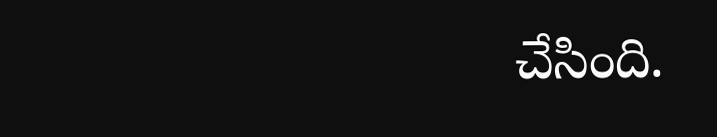చేసింది.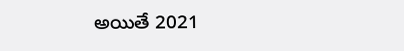అయితే 2021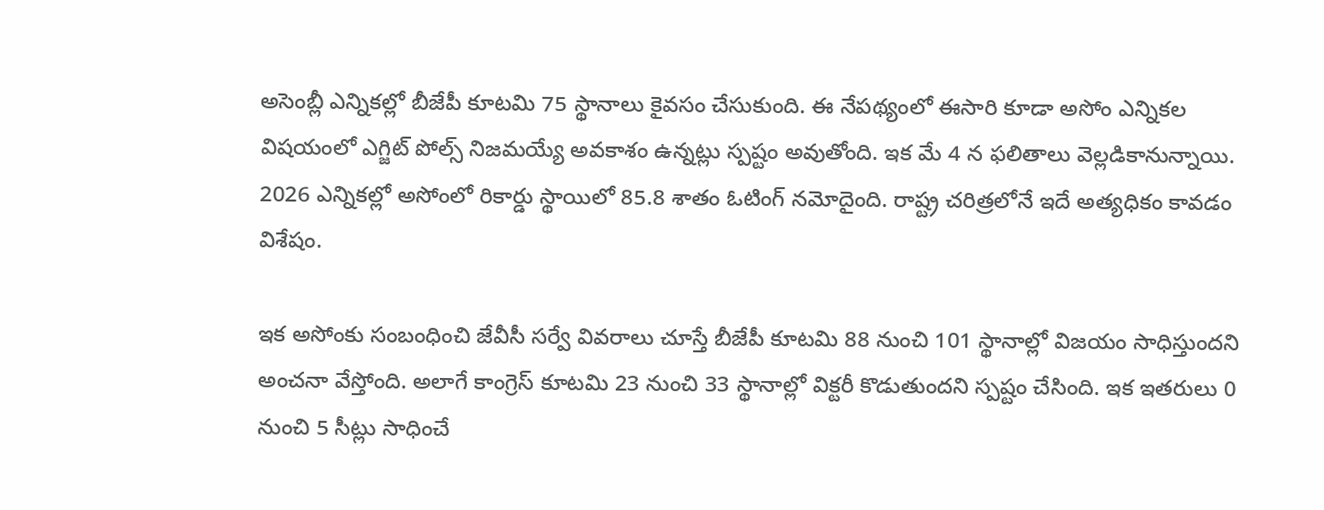అసెంబ్లీ ఎన్నికల్లో బీజేపీ కూటమి 75 స్థానాలు కైవసం చేసుకుంది. ఈ నేపథ్యంలో ఈసారి కూడా అసోం ఎన్నికల విషయంలో ఎగ్జిట్ పోల్స్ నిజమయ్యే అవకాశం ఉన్నట్లు స్పష్టం అవుతోంది. ఇక మే 4 న ఫలితాలు వెల్లడికానున్నాయి. 2026 ఎన్నికల్లో అసోంలో రికార్డు స్థాయిలో 85.8 శాతం ఓటింగ్ నమోదైంది. రాష్ట్ర చరిత్రలోనే ఇదే అత్యధికం కావడం విశేషం.

ఇక అసోంకు సంబంధించి జేవీసీ సర్వే వివరాలు చూస్తే బీజేపీ కూటమి 88 నుంచి 101 స్థానాల్లో విజయం సాధిస్తుందని అంచనా వేస్తోంది. అలాగే కాంగ్రెస్ కూటమి 23 నుంచి 33 స్థానాల్లో విక్టరీ కొడుతుందని స్పష్టం చేసింది. ఇక ఇతరులు 0 నుంచి 5 సీట్లు సాధించే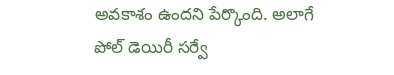అవకాశం ఉందని పేర్కొంది. అలాగే పోల్ డెయిరీ సర్వే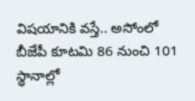విషయానికి వస్తే.. అసోంలో బీజేపీ కూటమి 86 నుంచి 101 స్థానాల్లో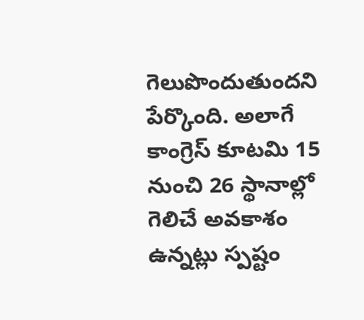గెలుపొందుతుందని పేర్కొంది. అలాగే కాంగ్రెస్ కూటమి 15 నుంచి 26 స్థానాల్లో గెలిచే అవకాశం ఉన్నట్లు స్పష్టం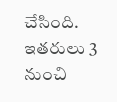చేసింది. ఇతరులు 3 నుంచి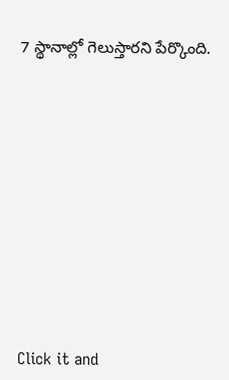7 స్థానాల్లో గెలుస్తారని పేర్కొంది.












Click it and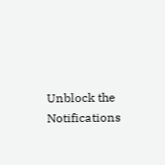Unblock the Notifications